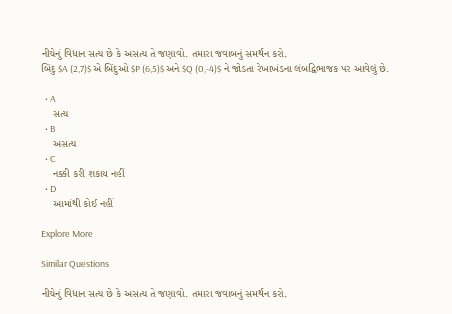નીચેનું વિધાન સત્ય છે કે અસત્ય તે જણાવો. તમારા જવાબનું સમર્થન કરો.
બિંદુ $A (2,7)$ એ બિંદુઓ $P (6,5)$ અને $Q (0,-4)$ ને જોડતા રેખાખંડના લંબદ્વિભાજક પર આવેલું છે.

  • A
    સત્ય
  • B
    અસત્ય
  • C
    નક્કી કરી શકાય નહીં
  • D
    આમાંથી કોઈ નહીં

Explore More

Similar Questions

નીચેનું વિધાન સત્ય છે કે અસત્ય તે જણાવો. તમારા જવાબનું સમર્થન કરો.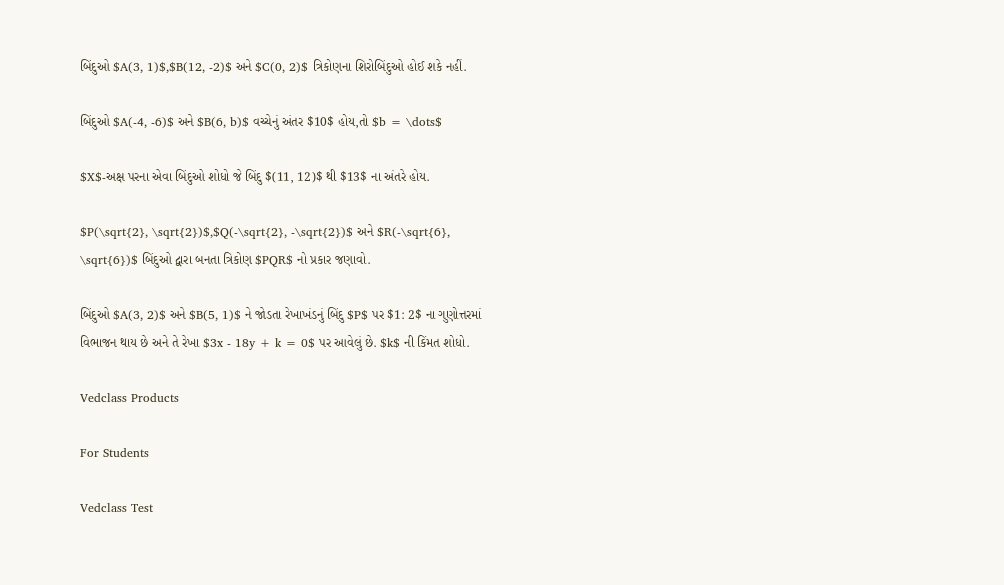બિંદુઓ $A(3, 1)$,$B(12, -2)$ અને $C(0, 2)$ ત્રિકોણના શિરોબિંદુઓ હોઈ શકે નહીં.

બિંદુઓ $A(-4, -6)$ અને $B(6, b)$ વચ્ચેનું અંતર $10$ હોય,તો $b = \dots$

$X$-અક્ષ પરના એવા બિંદુઓ શોધો જે બિંદુ $(11, 12)$ થી $13$ ના અંતરે હોય.

$P(\sqrt{2}, \sqrt{2})$,$Q(-\sqrt{2}, -\sqrt{2})$ અને $R(-\sqrt{6}, \sqrt{6})$ બિંદુઓ દ્વારા બનતા ત્રિકોણ $PQR$ નો પ્રકાર જણાવો.

બિંદુઓ $A(3, 2)$ અને $B(5, 1)$ ને જોડતા રેખાખંડનું બિંદુ $P$ પર $1: 2$ ના ગુણોત્તરમાં વિભાજન થાય છે અને તે રેખા $3x - 18y + k = 0$ પર આવેલું છે. $k$ ની કિંમત શોધો.

Vedclass Products

For Students

Vedclass Test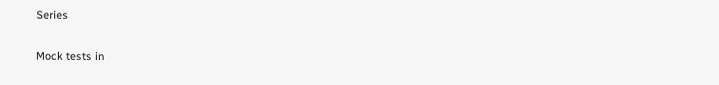Series

Mock tests in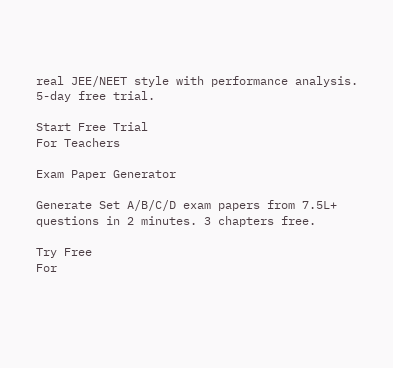real JEE/NEET style with performance analysis. 5-day free trial.

Start Free Trial
For Teachers

Exam Paper Generator

Generate Set A/B/C/D exam papers from 7.5L+ questions in 2 minutes. 3 chapters free.

Try Free
For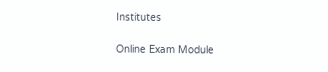Institutes

Online Exam Module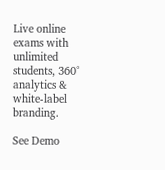Live online exams with unlimited students, 360° analytics & white-label branding.

See Demo